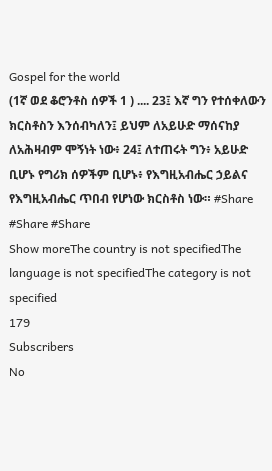Gospel for the world
(1ኛ ወደ ቆሮንቶስ ሰዎች 1 ) .... 23፤ እኛ ግን የተሰቀለውን ክርስቶስን እንሰብካለን፤ ይህም ለአይሁድ ማሰናከያ ለአሕዛብም ሞኝነት ነው፥ 24፤ ለተጠሩት ግን፥ አይሁድ ቢሆኑ የግሪክ ሰዎችም ቢሆኑ፥ የእግዚአብሔር ኃይልና የእግዚአብሔር ጥበብ የሆነው ክርስቶስ ነው። #Share #Share #Share
Show moreThe country is not specifiedThe language is not specifiedThe category is not specified
179
Subscribers
No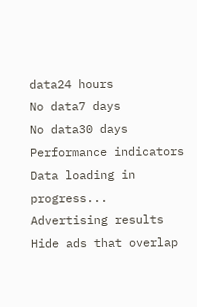data24 hours
No data7 days
No data30 days
Performance indicators
Data loading in progress...
Advertising results
Hide ads that overlap